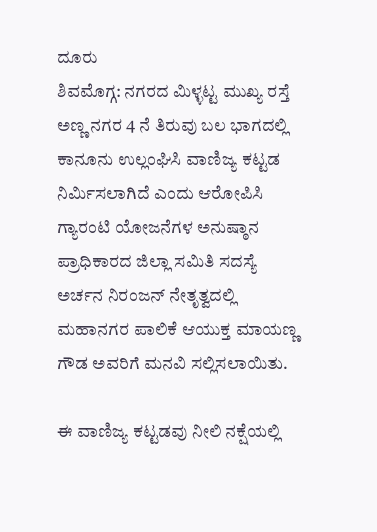ದೂರು
ಶಿವಮೊಗ್ಗ: ನಗರದ ಮಿಳ್ಳಟ್ಟ ಮುಖ್ಯ ರಸ್ತೆ ಅಣ್ಣ ನಗರ 4 ನೆ ತಿರುವು ಬಲ ಭಾಗದಲ್ಲಿ ಕಾನೂನು ಉಲ್ಲಂಘಿಸಿ ವಾಣಿಜ್ಯ ಕಟ್ಟಡ ನಿರ್ಮಿಸಲಾಗಿದೆ ಎಂದು ಆರೋಪಿಸಿ ಗ್ಯಾರಂಟಿ ಯೋಜನೆಗಳ ಅನುಷ್ಠಾನ ಪ್ರಾಧಿಕಾರದ ಜಿಲ್ಲಾ ಸಮಿತಿ ಸದಸ್ಯೆ ಅರ್ಚನ ನಿರಂಜನ್ ನೇತೃತ್ವದಲ್ಲಿ ಮಹಾನಗರ ಪಾಲಿಕೆ ಆಯುಕ್ತ ಮಾಯಣ್ಣ ಗೌಡ ಅವರಿಗೆ ಮನವಿ ಸಲ್ಲಿಸಲಾಯಿತು.

ಈ ವಾಣಿಜ್ಯ ಕಟ್ಟಡವು ನೀಲಿ ನಕ್ಷೆಯಲ್ಲಿ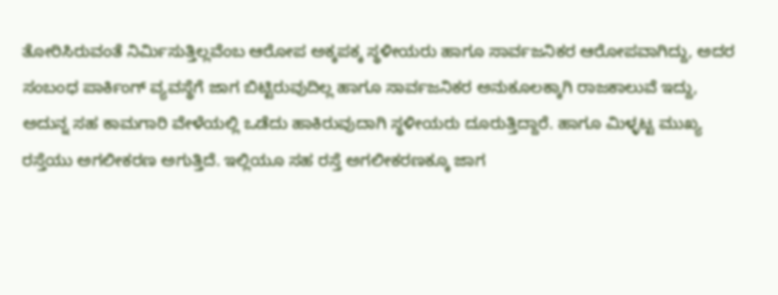ತೋರಿಸಿರುವಂತೆ ನಿರ್ಮಿಸುತ್ತಿಲ್ಲವೆಂಬ ಆರೋಪ ಅಕ್ಕಪಕ್ಕ ಸ್ಥಳೀಯರು ಹಾಗೂ ಸಾರ್ವಜನಿಕರ ಆರೋಪವಾಗಿದ್ದು, ಅದರ ಸಂಬಂಧ ಪಾರ್ಕಿಂಗ್ ವ್ಯವಸ್ಥೆಗೆ ಜಾಗ ಬಿಟ್ಟಿರುವುದಿಲ್ಲ ಹಾಗೂ ಸಾರ್ವಜನಿಕರ ಅನುಕೂಲಕ್ಕಾಗಿ ರಾಜಕಾಲುವೆ ಇದ್ದು, ಅದುನ್ನ ಸಹ ಕಾಮಗಾರಿ ವೇಳೆಯಲ್ಲಿ ಒಡೆದು ಹಾಕಿರುವುದಾಗಿ ಸ್ಥಳೀಯರು ದೂರುತ್ತಿದ್ದಾರೆ. ಹಾಗೂ ಮಿಳ್ಳಟ್ಟ ಮುಖ್ಯ ರಸ್ತೆಯು ಅಗಲೀಕರಣ ಅಗುತ್ತಿದೆ. ಇಲ್ಲಿಯೂ ಸಹ ರಸ್ತೆ ಅಗಲೀಕರಣಕ್ಕೂ ಜಾಗ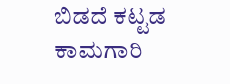ಬಿಡದೆ ಕಟ್ಟಡ ಕಾಮಗಾರಿ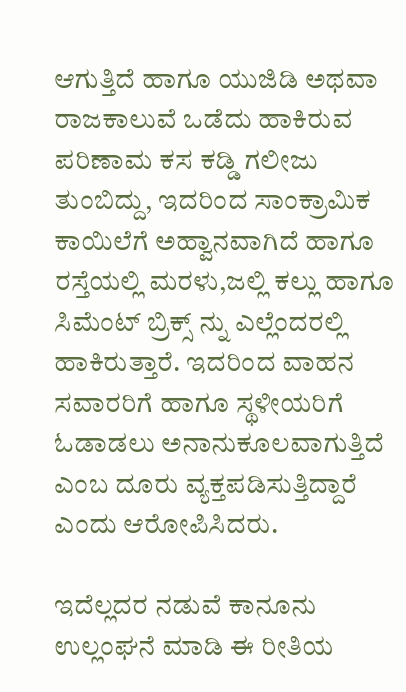ಆಗುತ್ತಿದೆ ಹಾಗೂ ಯುಜಿಡಿ ಅಥವಾ ರಾಜಕಾಲುವೆ ಒಡೆದು ಹಾಕಿರುವ ಪರಿಣಾಮ ಕಸ ಕಡ್ಡಿ ಗಲೀಜು ತುಂಬಿದ್ದು, ಇದರಿಂದ ಸಾಂಕ್ರಾಮಿಕ ಕಾಯಿಲೆಗೆ ಅಹ್ವಾನವಾಗಿದೆ ಹಾಗೂ ರಸ್ತೆಯಲ್ಲಿ ಮರಳು,ಜಲ್ಲಿ ಕಲ್ಲು ಹಾಗೂ ಸಿಮೆಂಟ್ ಬ್ರಿಕ್ಸ್ ನ್ನು ಎಲ್ಲೆಂದರಲ್ಲಿ ಹಾಕಿರುತ್ತಾರೆ. ಇದರಿಂದ ವಾಹನ ಸವಾರರಿಗೆ ಹಾಗೂ ಸ್ಥಳೀಯರಿಗೆ ಓಡಾಡಲು ಅನಾನುಕೂಲವಾಗುತ್ತಿದೆ ಎಂಬ ದೂರು ವ್ಯಕ್ತಪಡಿಸುತ್ತಿದ್ದಾರೆ ಎಂದು ಆರೋಪಿಸಿದರು.

ಇದೆಲ್ಲದರ ನಡುವೆ ಕಾನೂನು ಉಲ್ಲಂಘನೆ ಮಾಡಿ ಈ ರೀತಿಯ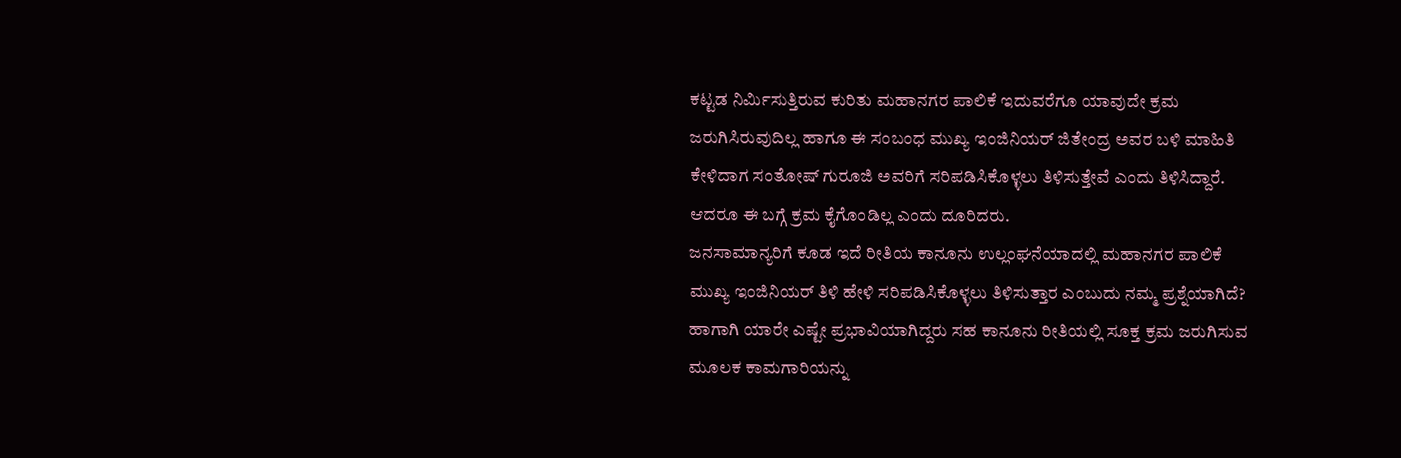ಕಟ್ಟಡ ನಿರ್ಮಿಸುತ್ತಿರುವ ಕುರಿತು ಮಹಾನಗರ ಪಾಲಿಕೆ ಇದುವರೆಗೂ ಯಾವುದೇ ಕ್ರಮ ಜರುಗಿಸಿರುವುದಿಲ್ಲ ಹಾಗೂ ಈ ಸಂಬಂಧ ಮುಖ್ಯ ಇಂಜಿನಿಯರ್ ಜಿತೇಂದ್ರ ಅವರ ಬಳಿ ಮಾಹಿತಿ ಕೇಳಿದಾಗ ಸಂತೋಷ್ ಗುರೂಜಿ ಅವರಿಗೆ ಸರಿಪಡಿಸಿಕೊಳ್ಳಲು ತಿಳಿಸುತ್ತೇವೆ ಎಂದು ತಿಳಿಸಿದ್ದಾರೆ. ಆದರೂ ಈ ಬಗ್ಗೆ ಕ್ರಮ ಕೈಗೊಂಡಿಲ್ಲ ಎಂದು ದೂರಿದರು.
ಜನಸಾಮಾನ್ಯರಿಗೆ ಕೂಡ ಇದೆ ರೀತಿಯ ಕಾನೂನು ಉಲ್ಲಂಘನೆಯಾದಲ್ಲಿ ಮಹಾನಗರ ಪಾಲಿಕೆ ಮುಖ್ಯ ಇಂಜಿನಿಯರ್ ತಿಳಿ ಹೇಳಿ ಸರಿಪಡಿಸಿಕೊಳ್ಳಲು ತಿಳಿಸುತ್ತಾರ ಎಂಬುದು ನಮ್ಮ ಪ್ರಶ್ನೆಯಾಗಿದೆ?
ಹಾಗಾಗಿ ಯಾರೇ ಎಷ್ಟೇ ಪ್ರಭಾವಿಯಾಗಿದ್ದರು ಸಹ ಕಾನೂನು ರೀತಿಯಲ್ಲಿ ಸೂಕ್ತ ಕ್ರಮ ಜರುಗಿಸುವ ಮೂಲಕ ಕಾಮಗಾರಿಯನ್ನು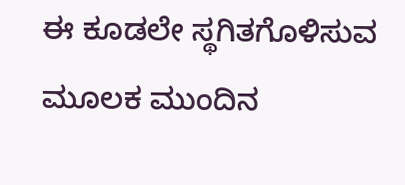ಈ ಕೂಡಲೇ ಸ್ಥಗಿತಗೊಳಿಸುವ ಮೂಲಕ ಮುಂದಿನ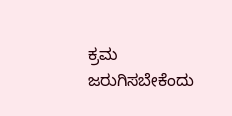ಕ್ರಮ ಜರುಗಿಸಬೇಕೆಂದು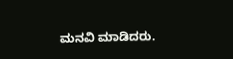ಮನವಿ ಮಾಡಿದರು.